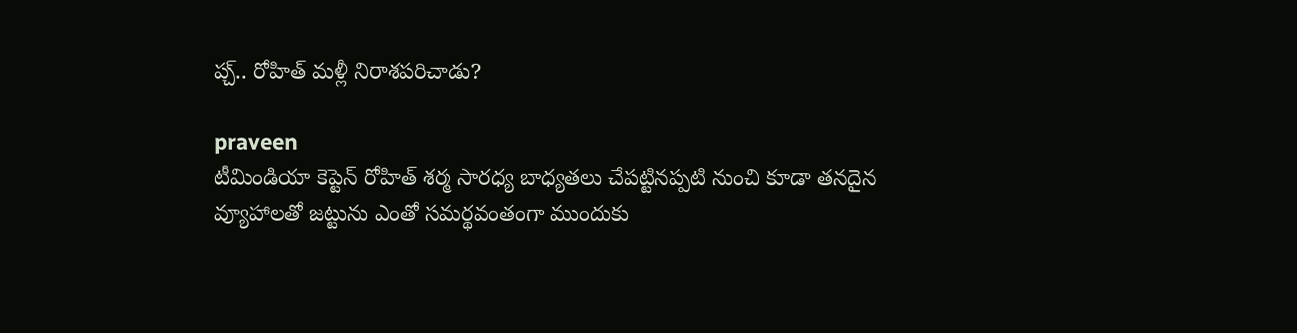ప్చ్.. రోహిత్ మళ్లీ నిరాశపరిచాడు?

praveen
టీమిండియా కెప్టెన్ రోహిత్ శర్మ సారధ్య బాధ్యతలు చేపట్టినప్పటి నుంచి కూడా తనదైన వ్యూహాలతో జట్టును ఎంతో సమర్థవంతంగా ముందుకు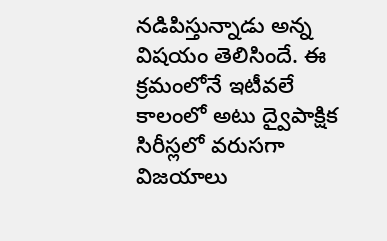నడిపిస్తున్నాడు అన్న విషయం తెలిసిందే. ఈ క్రమంలోనే ఇటీవలే కాలంలో అటు ద్వైపాక్షిక సిరీస్లలో వరుసగా విజయాలు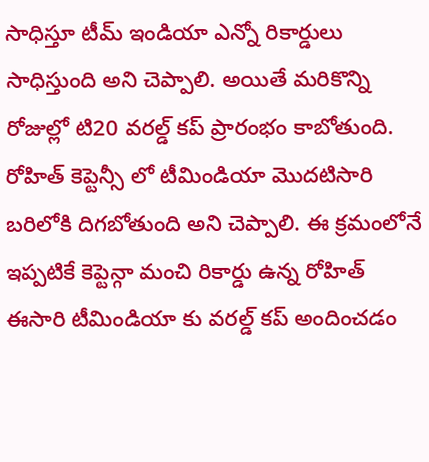సాధిస్తూ టీమ్ ఇండియా ఎన్నో రికార్డులు సాధిస్తుంది అని చెప్పాలి. అయితే మరికొన్ని రోజుల్లో టి20 వరల్డ్ కప్ ప్రారంభం కాబోతుంది. రోహిత్ కెప్టెన్సీ లో టీమిండియా మొదటిసారి బరిలోకి దిగబోతుంది అని చెప్పాలి. ఈ క్రమంలోనే ఇప్పటికే కెప్టెన్గా మంచి రికార్డు ఉన్న రోహిత్ ఈసారి టీమిండియా కు వరల్డ్ కప్ అందించడం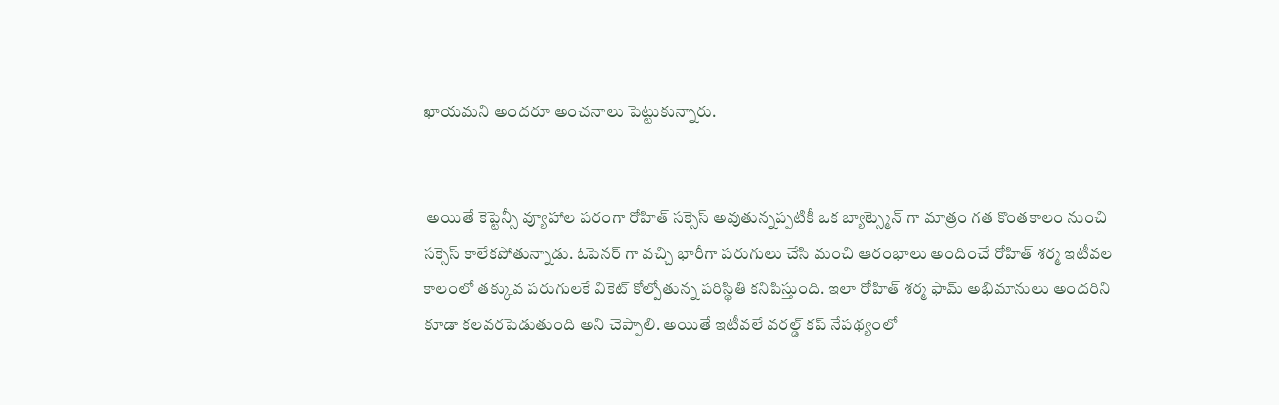ఖాయమని అందరూ అంచనాలు పెట్టుకున్నారు.


 అయితే కెప్టెన్సీ వ్యూహాల పరంగా రోహిత్ సక్సెస్ అవుతున్నప్పటికీ ఒక బ్యాట్స్మెన్ గా మాత్రం గత కొంతకాలం నుంచి సక్సెస్ కాలేకపోతున్నాడు. ఓపెనర్ గా వచ్చి భారీగా పరుగులు చేసి మంచి ఆరంభాలు అందించే రోహిత్ శర్మ ఇటీవల కాలంలో తక్కువ పరుగులకే వికెట్ కోల్పోతున్న పరిస్థితి కనిపిస్తుంది. ఇలా రోహిత్ శర్మ ఫామ్ అభిమానులు అందరిని కూడా కలవరపెడుతుంది అని చెప్పాలి. అయితే ఇటీవలే వరల్డ్ కప్ నేపథ్యంలో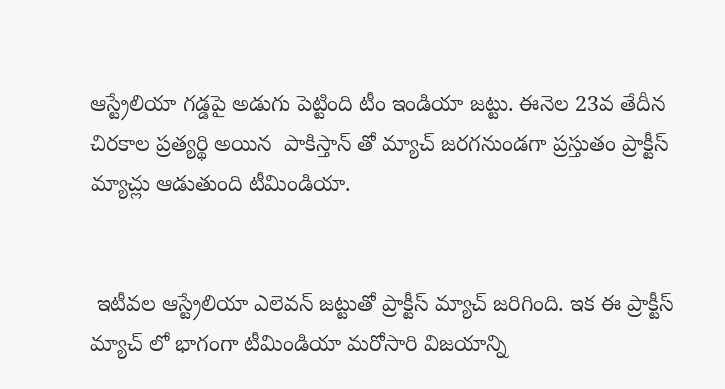ఆస్ట్రేలియా గడ్డపై అడుగు పెట్టింది టీం ఇండియా జట్టు. ఈనెల 23వ తేదీన చిరకాల ప్రత్యర్థి అయిన  పాకిస్తాన్ తో మ్యాచ్ జరగనుండగా ప్రస్తుతం ప్రాక్టీస్ మ్యాచ్లు ఆడుతుంది టీమిండియా.


 ఇటీవల ఆస్ట్రేలియా ఎలెవన్ జట్టుతో ప్రాక్టీస్ మ్యాచ్ జరిగింది. ఇక ఈ ప్రాక్టీస్ మ్యాచ్ లో భాగంగా టీమిండియా మరోసారి విజయాన్ని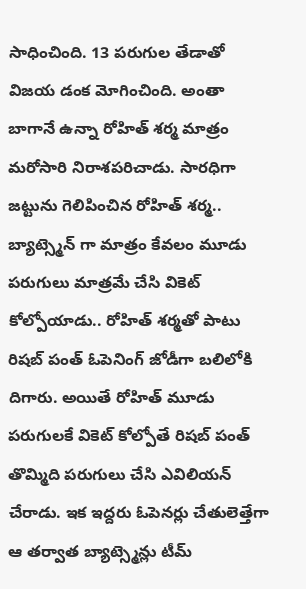సాధించింది. 13 పరుగుల తేడాతో విజయ డంక మోగించింది. అంతా బాగానే ఉన్నా రోహిత్ శర్మ మాత్రం మరోసారి నిరాశపరిచాడు. సారధిగా  జట్టును గెలిపించిన రోహిత్ శర్మ.. బ్యాట్స్మెన్ గా మాత్రం కేవలం మూడు పరుగులు మాత్రమే చేసి వికెట్ కోల్పోయాడు.. రోహిత్ శర్మతో పాటు రిషబ్ పంత్ ఓపెనింగ్ జోడీగా బలిలోకి దిగారు. అయితే రోహిత్ మూడు పరుగులకే వికెట్ కోల్పోతే రిషబ్ పంత్ తొమ్మిది పరుగులు చేసి ఎవిలియన్ చేరాడు. ఇక ఇద్దరు ఓపెనర్లు చేతులెత్తేగా ఆ తర్వాత బ్యాట్స్మెన్లు టీమ్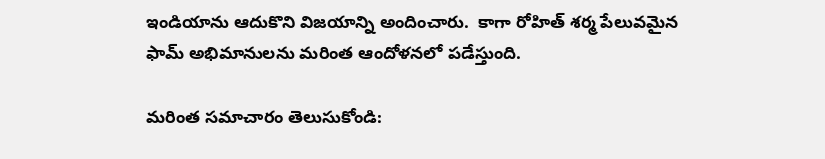ఇండియాను ఆదుకొని విజయాన్ని అందించారు.  కాగా రోహిత్ శర్మ పేలువమైన ఫామ్ అభిమానులను మరింత ఆందోళనలో పడేస్తుంది.

మరింత సమాచారం తెలుసుకోండి: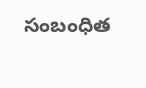సంబంధిత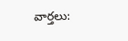వార్తలు: